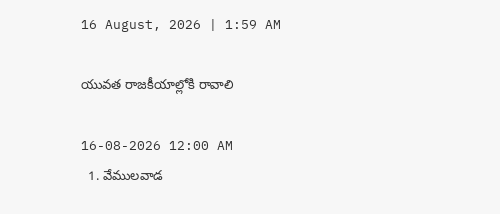16 August, 2026 | 1:59 AM

యువత రాజకీయాల్లోకి రావాలి

16-08-2026 12:00 AM
  1. వేములవాడ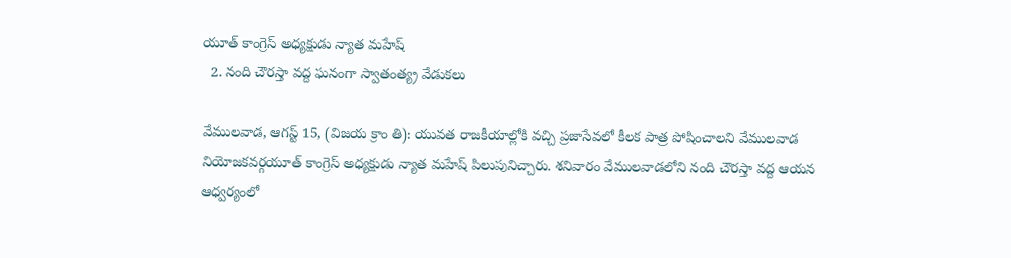యూత్ కాంగ్రెస్ అధ్యక్షుడు న్యాత మహేష్
  2. నంది చౌరస్తా వద్ద ఘనంగా స్వాతంత్య్ర వేడుకలు

వేములవాడ, ఆగస్ట్ 15, (విజయ క్రాం తి): యువత రాజకీయాల్లోకి వచ్చి ప్రజాసేవలో కీలక పాత్ర పోషించాలని వేములవాడ నియోజకవర్గయూత్ కాంగ్రెస్ అధ్యక్షుడు న్యాత మహేష్ పిలుపునిచ్చారు. శనివారం వేములవాడలోని నంది చౌరస్తా వద్ద ఆయన ఆధ్వర్యంలో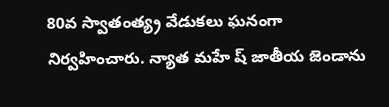80వ స్వాతంత్య్ర వేడుకలు ఘనంగా నిర్వహించారు. న్యాత మహే ష్ జాతీయ జెండాను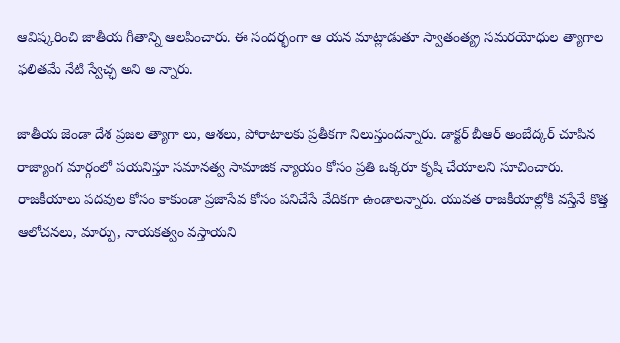ఆవిష్కరించి జాతీయ గీతాన్ని ఆలపించారు. ఈ సందర్భంగా ఆ యన మాట్లాడుతూ స్వాతంత్య్ర సమరయోధుల త్యాగాల ఫలితమే నేటి స్వేచ్ఛ అని అ న్నారు.

జాతీయ జెండా దేశ ప్రజల త్యాగా లు, ఆశలు, పోరాటాలకు ప్రతీకగా నిలుస్తుందన్నారు. డాక్టర్ బీఆర్ అంబేద్కర్ చూపిన రాజ్యాంగ మార్గంలో పయనిస్తూ సమానత్వ సామాజిక న్యాయం కోసం ప్రతి ఒక్కరూ కృషి చేయాలని సూచించారు. రాజకీయాలు పదవుల కోసం కాకుండా ప్రజాసేవ కోసం పనిచేసే వేదికగా ఉండాలన్నారు. యువత రాజకీయాల్లోకి వస్తేనే కొత్త ఆలోచనలు, మార్పు, నాయకత్వం వస్తాయని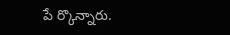పే ర్కొన్నారు.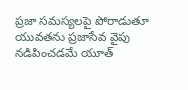ప్రజా సమస్యలపై పోరాడుతూ యువతను ప్రజాసేవ వైపు నడిపించడమే యూత్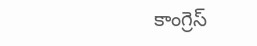కాంగ్రెస్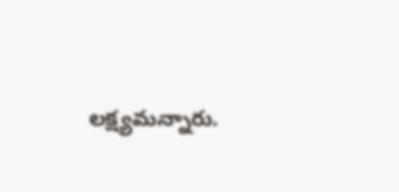లక్ష్యమన్నారు.